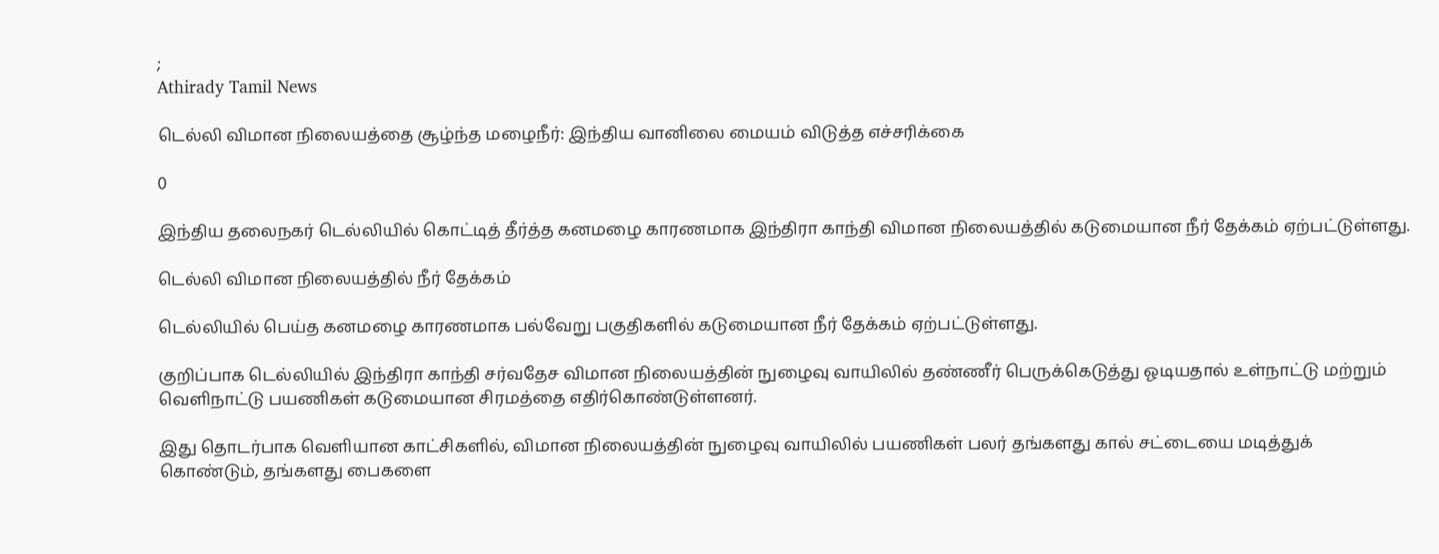;
Athirady Tamil News

டெல்லி விமான நிலையத்தை சூழ்ந்த மழைநீர்: இந்திய வானிலை மையம் விடுத்த எச்சரிக்கை

0

இந்திய தலைநகர் டெல்லியில் கொட்டித் தீர்த்த கனமழை காரணமாக இந்திரா காந்தி விமான நிலையத்தில் கடுமையான நீர் தேக்கம் ஏற்பட்டுள்ளது.

டெல்லி விமான நிலையத்தில் நீர் தேக்கம்

டெல்லியில் பெய்த கனமழை காரணமாக பல்வேறு பகுதிகளில் கடுமையான நீர் தேக்கம் ஏற்பட்டுள்ளது.

குறிப்பாக டெல்லியில் இந்திரா காந்தி சர்வதேச விமான நிலையத்தின் நுழைவு வாயிலில் தண்ணீர் பெருக்கெடுத்து ஓடியதால் உள்நாட்டு மற்றும் வெளிநாட்டு பயணிகள் கடுமையான சிரமத்தை எதிர்கொண்டுள்ளனர்.

இது தொடர்பாக வெளியான காட்சிகளில், விமான நிலையத்தின் நுழைவு வாயிலில் பயணிகள் பலர் தங்களது கால் சட்டையை மடித்துக் கொண்டும், தங்களது பைகளை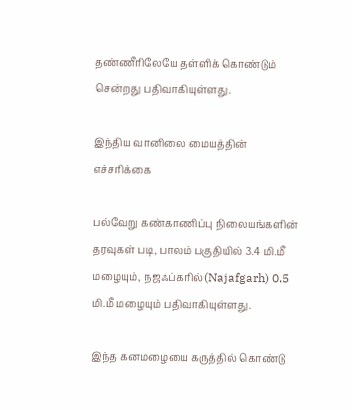தண்ணீரிலேயே தள்ளிக் கொண்டும் சென்றது பதிவாகியுள்ளது.

இந்திய வானிலை மையத்தின் எச்சரிக்கை

பல்வேறு கண்காணிப்பு நிலையங்களின் தரவுகள் படி, பாலம் பகுதியில் 3.4 மி.மீ மழையும், நஜஃப்கரில்(Najafgarh) 0.5 மி.மீ மழையும் பதிவாகியுள்ளது.

இந்த கனமழையை கருத்தில் கொண்டு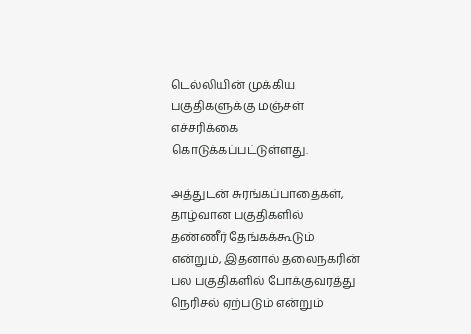டெல்லியின் முக்கிய பகுதிகளுக்கு மஞ்சள் எச்சரிக்கை கொடுக்கப்பட்டுள்ளது.

அத்துடன் சுரங்கப்பாதைகள், தாழ்வான பகுதிகளில் தண்ணீர் தேங்கக்கூடும் என்றும், இதனால் தலைநகரின் பல பகுதிகளில் போக்குவரத்து நெரிசல் ஏற்படும் என்றும்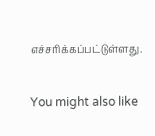எச்சரிக்கப்பட்டுள்ளது.

You might also like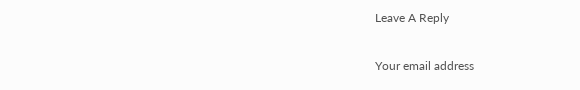Leave A Reply

Your email address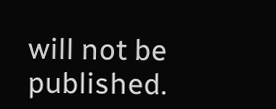will not be published.